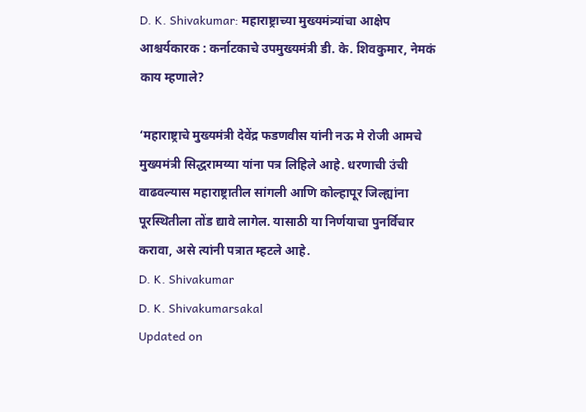D. K. Shivakumar: महाराष्ट्राच्या मुख्यमंत्र्यांचा आक्षेप आश्चर्यकारक : कर्नाटकाचे उपमुख्यमंत्री डी. के. शिवकुमार, नेमकं काय म्हणाले?

‘महाराष्ट्राचे मुख्यमंत्री देवेंद्र फडणवीस यांनी नऊ मे रोजी आमचे मुख्यमंत्री सिद्धरामय्या यांना पत्र लिहिले आहे. धरणाची उंची वाढवल्यास महाराष्ट्रातील सांगली आणि कोल्हापूर जिल्ह्यांना पूरस्थितीला तोंड द्यावे लागेल. यासाठी या निर्णयाचा पुनर्विचार करावा, असे त्यांनी पत्रात म्हटले आहे.
D. K. Shivakumar
D. K. Shivakumarsakal
Updated on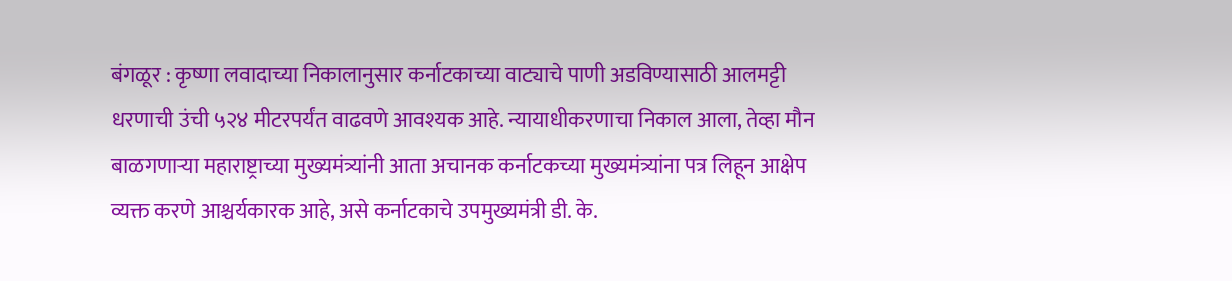बंगळूर : कृष्णा लवादाच्या निकालानुसार कर्नाटकाच्या वाट्याचे पाणी अडविण्यासाठी आलमट्टी धरणाची उंची ५२४ मीटरपर्यंत वाढवणे आवश्यक आहे. न्यायाधीकरणाचा निकाल आला, तेव्हा मौन बाळगणाऱ्या महाराष्ट्राच्या मुख्यमंत्र्यांनी आता अचानक कर्नाटकच्या मुख्यमंत्र्यांना पत्र लिहून आक्षेप व्यक्त करणे आश्चर्यकारक आहे, असे कर्नाटकाचे उपमुख्यमंत्री डी. के.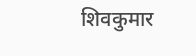शिवकुमार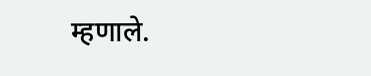म्हणाले.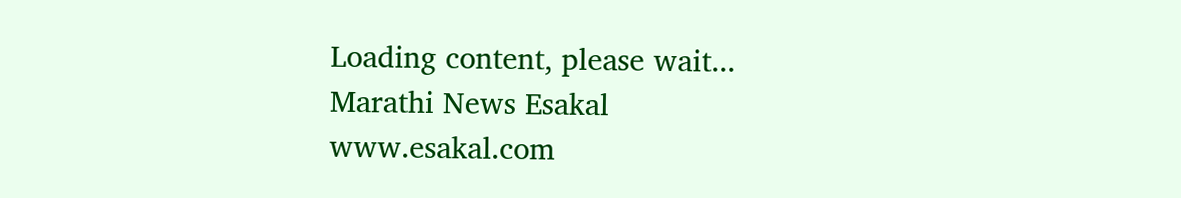Loading content, please wait...
Marathi News Esakal
www.esakal.com